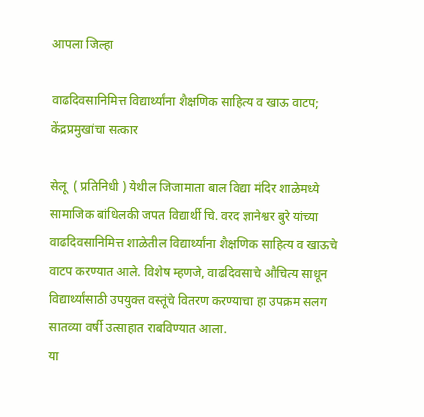आपला जिल्हा

वाढदिवसानिमित्त विद्यार्थ्यांना शैक्षणिक साहित्य व खाऊ वाटप; केंद्रप्रमुखांचा सत्कार

सेलू  ( प्रतिनिधी ) येथील जिजामाता बाल विद्या मंदिर शाळेमध्ये सामाजिक बांधिलकी जपत विद्यार्थी चि. वरद ज्ञानेश्वर बुरे यांच्या वाढदिवसानिमित्त शाळेतील विद्यार्थ्यांना शैक्षणिक साहित्य व खाऊचे वाटप करण्यात आले. विशेष म्हणजे, वाढदिवसाचे औचित्य साधून विद्यार्थ्यांसाठी उपयुक्त वस्तूंचे वितरण करण्याचा हा उपक्रम सलग सातव्या वर्षी उत्साहात राबविण्यात आला.
या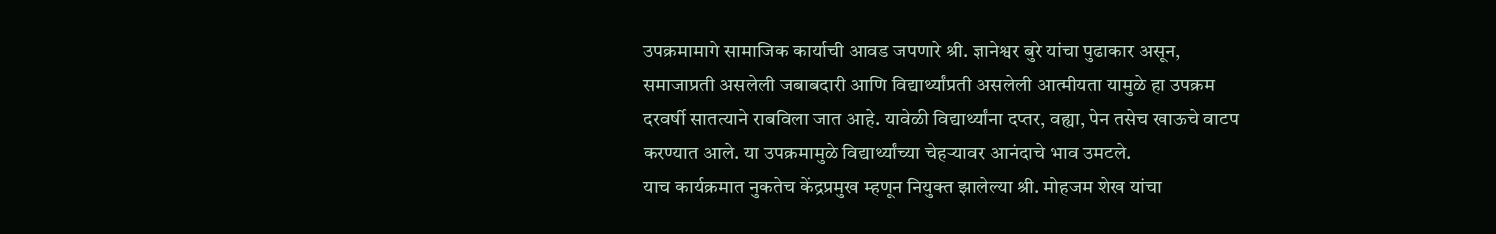उपक्रमामागे सामाजिक कार्याची आवड जपणारे श्री. ज्ञानेश्वर बुरे यांचा पुढाकार असून, समाजाप्रती असलेली जबाबदारी आणि विद्यार्थ्यांप्रती असलेली आत्मीयता यामुळे हा उपक्रम दरवर्षी सातत्याने राबविला जात आहे. यावेळी विद्यार्थ्यांना दप्तर, वह्या, पेन तसेच खाऊचे वाटप करण्यात आले. या उपक्रमामुळे विद्यार्थ्यांच्या चेहऱ्यावर आनंदाचे भाव उमटले.
याच कार्यक्रमात नुकतेच केंद्रप्रमुख म्हणून नियुक्त झालेल्या श्री. मोहजम शेख यांचा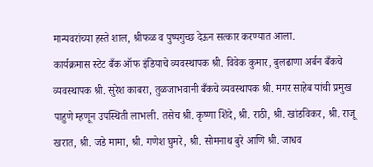मान्यवरांच्या हस्ते शाल, श्रीफळ व पुष्पगुच्छ देऊन सत्कार करण्यात आला.
कार्यक्रमास स्टेट बँक ऑफ इंडियाचे व्यवस्थापक श्री. विवेक कुमार, बुलढाणा अर्बन बँकचे व्यवस्थापक श्री. सुरेश काबरा, तुळजाभवानी बँकचे व्यवस्थापक श्री. मगर साहेब यांची प्रमुख पाहुणे म्हणून उपस्थिती लाभली. तसेच श्री. कृष्णा शिंदे, श्री. राठी, श्री. खांडविकर, श्री. राजू खरात, श्री. जडे मामा, श्री. गणेश घुमरे, श्री. सोमनाथ बुरे आणि श्री. जाधव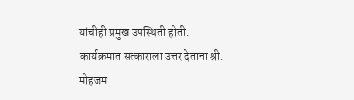यांचीही प्रमुख उपस्थिती होती.
कार्यक्रमात सत्काराला उत्तर देताना श्री. मोहजम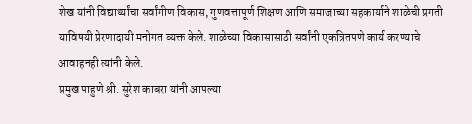शेख यांनी विद्यार्थ्यांचा सर्वांगीण विकास, गुणवत्तापूर्ण शिक्षण आणि समाजाच्या सहकार्याने शाळेची प्रगती याविषयी प्रेरणादायी मनोगत व्यक्त केले. शाळेच्या विकासासाठी सर्वांनी एकत्रितपणे कार्य करण्याचे आवाहनही त्यांनी केले.
प्रमुख पाहुणे श्री. सुरेश काबरा यांनी आपल्या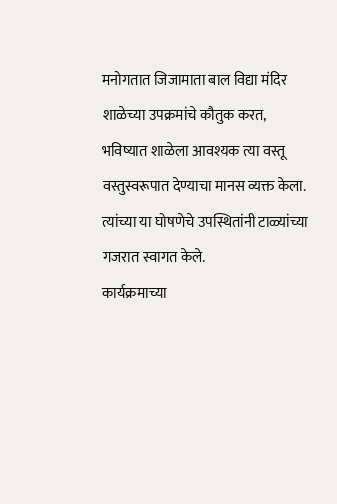मनोगतात जिजामाता बाल विद्या मंदिर शाळेच्या उपक्रमांचे कौतुक करत, भविष्यात शाळेला आवश्यक त्या वस्तू वस्तुस्वरूपात देण्याचा मानस व्यक्त केला. त्यांच्या या घोषणेचे उपस्थितांनी टाळ्यांच्या गजरात स्वागत केले.
कार्यक्रमाच्या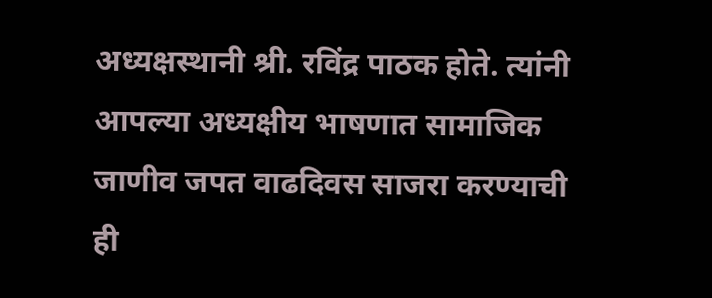अध्यक्षस्थानी श्री. रविंद्र पाठक होते. त्यांनी आपल्या अध्यक्षीय भाषणात सामाजिक जाणीव जपत वाढदिवस साजरा करण्याची ही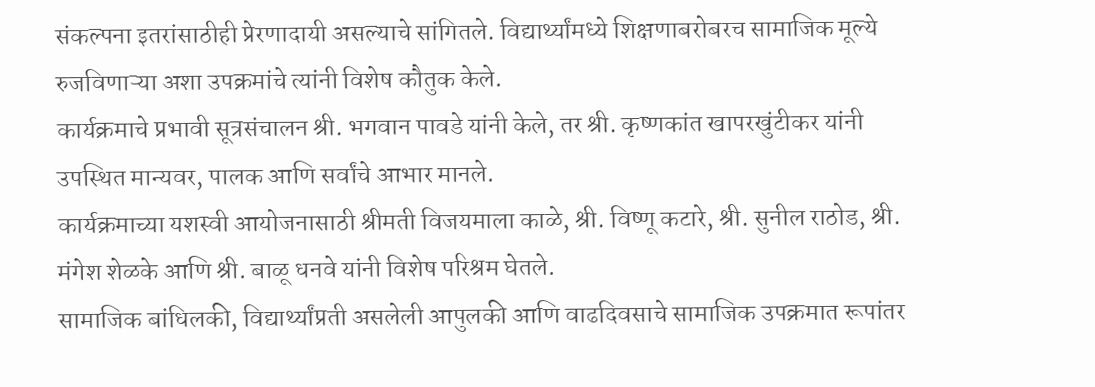संकल्पना इतरांसाठीही प्रेरणादायी असल्याचे सांगितले. विद्यार्थ्यांमध्ये शिक्षणाबरोबरच सामाजिक मूल्ये रुजविणाऱ्या अशा उपक्रमांचे त्यांनी विशेष कौतुक केले.
कार्यक्रमाचे प्रभावी सूत्रसंचालन श्री. भगवान पावडे यांनी केले, तर श्री. कृष्णकांत खापरखुंटीकर यांनी उपस्थित मान्यवर, पालक आणि सर्वांचे आभार मानले.
कार्यक्रमाच्या यशस्वी आयोजनासाठी श्रीमती विजयमाला काळे, श्री. विष्णू कटारे, श्री. सुनील राठोड, श्री. मंगेश शेळके आणि श्री. बाळू धनवे यांनी विशेष परिश्रम घेतले.
सामाजिक बांधिलकी, विद्यार्थ्यांप्रती असलेली आपुलकी आणि वाढदिवसाचे सामाजिक उपक्रमात रूपांतर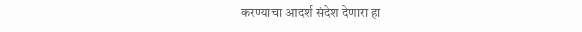करण्याचा आदर्श संदेश देणारा हा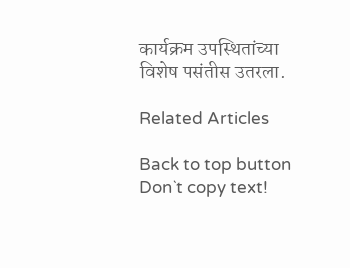कार्यक्रम उपस्थितांच्या विशेष पसंतीस उतरला.

Related Articles

Back to top button
Don`t copy text!